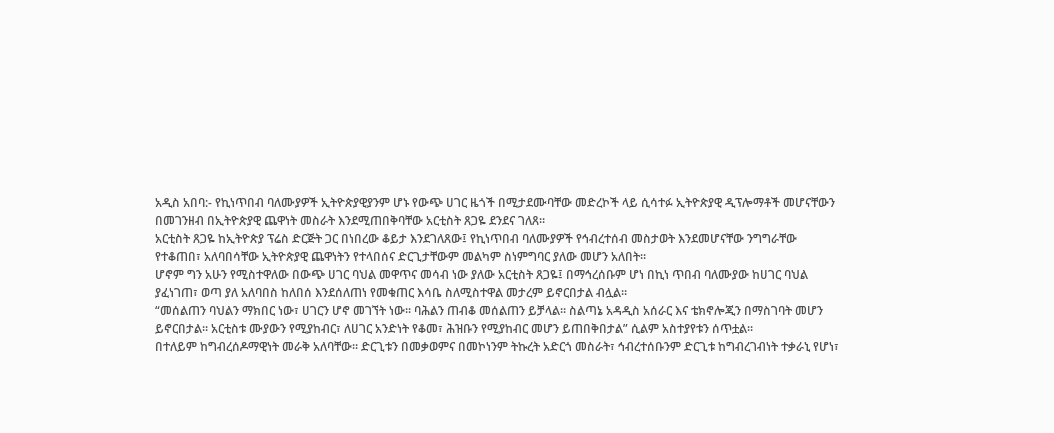አዲስ አበባ:- የኪነጥበብ ባለሙያዎች ኢትዮጵያዊያንም ሆኑ የውጭ ሀገር ዜጎች በሚታደሙባቸው መድረኮች ላይ ሲሳተፉ ኢትዮጵያዊ ዲፕሎማቶች መሆናቸውን በመገንዘብ በኢትዮጵያዊ ጨዋነት መስራት እንደሚጠበቅባቸው አርቲስት ጸጋዬ ደንደና ገለጸ።
አርቲስት ጸጋዬ ከኢትዮጵያ ፕሬስ ድርጅት ጋር በነበረው ቆይታ እንደገለጸው፤ የኪነጥበብ ባለሙያዎች የኅብረተሰብ መስታወት እንደመሆናቸው ንግግራቸው የተቆጠበ፣ አለባበሳቸው ኢትዮጵያዊ ጨዋነትን የተላበሰና ድርጊታቸውም መልካም ስነምግባር ያለው መሆን አለበት።
ሆኖም ግን አሁን የሚስተዋለው በውጭ ሀገር ባህል መዋጥና መሳብ ነው ያለው አርቲስት ጸጋዬ፤ በማኅረሰቡም ሆነ በኪነ ጥበብ ባለሙያው ከሀገር ባህል ያፈነገጠ፣ ወጣ ያለ አለባበስ ከለበሰ እንደሰለጠነ የመቁጠር እሳቤ ስለሚስተዋል መታረም ይኖርበታል ብሏል።
“መሰልጠን ባህልን ማክበር ነው፣ ሀገርን ሆኖ መገኘት ነው። ባሕልን ጠብቆ መሰልጠን ይቻላል። ስልጣኔ አዳዲስ አሰራር እና ቴክኖሎጂን በማስገባት መሆን ይኖርበታል። አርቲስቱ ሙያውን የሚያከብር፣ ለሀገር አንድነት የቆመ፣ ሕዝቡን የሚያከብር መሆን ይጠበቅበታል” ሲልም አስተያየቱን ሰጥቷል።
በተለይም ከግብረሰዶማዊነት መራቅ አለባቸው። ድርጊቱን በመቃወምና በመኮነንም ትኩረት አድርጎ መስራት፣ ኅብረተሰቡንም ድርጊቱ ከግብረገብነት ተቃራኒ የሆነ፣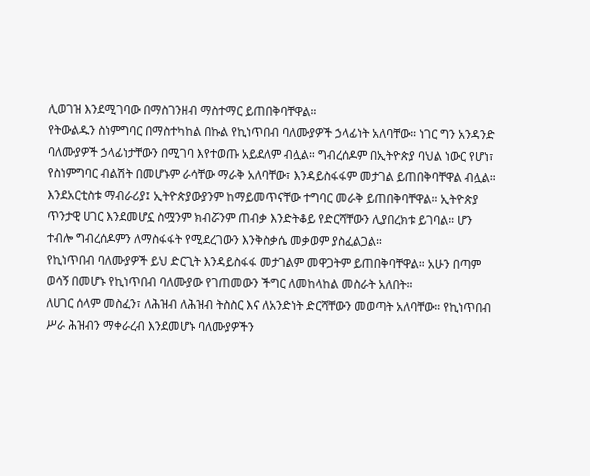ሊወገዝ እንደሚገባው በማስገንዘብ ማስተማር ይጠበቅባቸዋል።
የትውልዱን ስነምግባር በማስተካከል በኩል የኪነጥበብ ባለሙያዎች ኃላፊነት አለባቸው። ነገር ግን አንዳንድ ባለሙያዎች ኃላፊነታቸውን በሚገባ እየተወጡ አይደለም ብሏል። ግብረሰዶም በኢትዮጵያ ባህል ነውር የሆነ፣ የስነምግባር ብልሽት በመሆኑም ራሳቸው ማራቅ አለባቸው፣ እንዳይስፋፋም መታገል ይጠበቅባቸዋል ብሏል።
እንደአርቲስቱ ማብራሪያ፤ ኢትዮጵያውያንም ከማይመጥናቸው ተግባር መራቅ ይጠበቅባቸዋል። ኢትዮጵያ ጥንታዊ ሀገር እንደመሆኗ ስሟንም ክብሯንም ጠብቃ እንድትቆይ የድርሻቸውን ሊያበረክቱ ይገባል። ሆን ተብሎ ግብረሰዶምን ለማስፋፋት የሚደረገውን እንቅስቃሴ መቃወም ያስፈልጋል።
የኪነጥበብ ባለሙያዎች ይህ ድርጊት እንዳይስፋፋ መታገልም መዋጋትም ይጠበቅባቸዋል። አሁን በጣም ወሳኝ በመሆኑ የኪነጥበብ ባለሙያው የገጠመውን ችግር ለመከላከል መስራት አለበት።
ለሀገር ሰላም መስፈን፣ ለሕዝብ ለሕዝብ ትስስር እና ለአንድነት ድርሻቸውን መወጣት አለባቸው። የኪነጥበብ ሥራ ሕዝብን ማቀራረብ እንደመሆኑ ባለሙያዎችን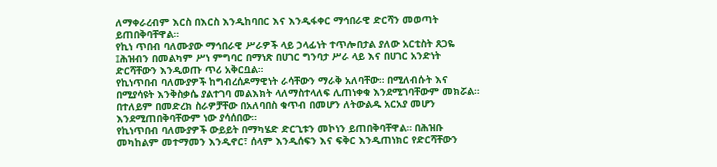ለማቀራረብም እርስ በእርስ እንዲከባበር እና እንዲፋቀር ማኅበራዊ ድርሻን መወጣት ይጠበቅባቸዋል።
የኪነ ጥበብ ባለሙያው ማኅበራዊ ሥራዎች ላይ ኃላፊነት ተጥሎበታል ያለው አርቲስት ጸጋዬ ፤ሕዝብን በመልካም ሥነ ምግባር በማነጽ በሀገር ግንባታ ሥራ ላይ እና በሀገር አንድነት ድርሻቸውን እንዲወጡ ጥሪ አቅርቧል።
የኪነጥበብ ባለሙያዎች ከግብረሰዶማዊነት ራሳቸውን ማራቅ አለባቸው። በሚለብሱት እና በሚያሳዩት እንቅስቃሴ ያልተገባ መልእክት ላለማስተላለፍ ሊጠነቀቁ እንደሚገባቸውም መክሯል። በተለይም በመድረክ ስራዎቻቸው በአለባበስ ቁጥብ በመሆን ለትውልዱ አርአያ መሆን እንደሚጠበቅባቸውም ነው ያሳሰበው።
የኪነጥበብ ባለሙያዎች ውይይት በማካሄድ ድርጊቱን መኮነን ይጠበቅባቸዋል። በሕዝቡ መካከልም መተማመን እንዲኖር፣ ሰላም እንዲሰፍን እና ፍቅር እንዲጠነክር የድርሻቸውን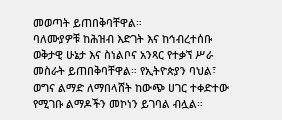መወጣት ይጠበቅባቸዋል።
ባለሙያዎቹ ከሕዝብ እድገት እና ከኅብረተሰቡ ወቅታዊ ሁኔታ እና ስነልቦና አንጻር የተቃኘ ሥራ መስራት ይጠበቅባቸዋል። የኢትዮጵያን ባህል፣ ወግና ልማድ ለማበላሸት ከውጭ ሀገር ተቀድተው የሚገቡ ልማዶችን መኮነን ይገባል ብሏል።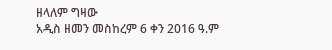ዘላለም ግዛው
አዲስ ዘመን መስከረም 6 ቀን 2016 ዓ.ም